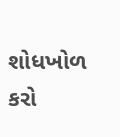શોધખોળ કરો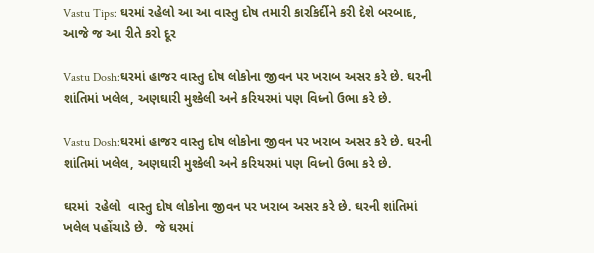Vastu Tips: ઘરમાં રહેલો આ આ વાસ્તુ દોષ તમારી કારકિર્દીને કરી દેશે બરબાદ, આજે જ આ રીતે કરો દૂર

Vastu Dosh:ઘરમાં હાજર વાસ્તુ દોષ લોકોના જીવન પર ખરાબ અસર કરે છે. ઘરની શાંતિમાં ખલેલ, અણઘારી મુશ્કેલી અને કરિયરમાં પણ વિધ્નો ઉભા કરે છે.

Vastu Dosh:ઘરમાં હાજર વાસ્તુ દોષ લોકોના જીવન પર ખરાબ અસર કરે છે. ઘરની શાંતિમાં ખલેલ, અણઘારી મુશ્કેલી અને કરિયરમાં પણ વિધ્નો ઉભા કરે છે.

ઘરમાં  રહેલો  વાસ્તુ દોષ લોકોના જીવન પર ખરાબ અસર કરે છે. ઘરની શાંતિમાં ખલેલ પહોંચાડે છે.  જે ઘરમાં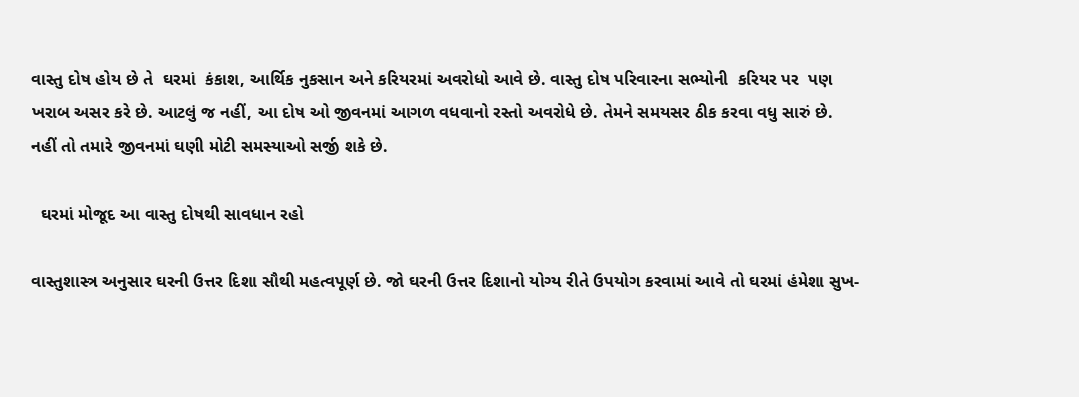વાસ્તુ દોષ હોય છે તે  ઘરમાં  કંકાશ, આર્થિક નુકસાન અને કરિયરમાં અવરોધો આવે છે. વાસ્તુ દોષ પરિવારના સભ્યોની  કરિયર પર  પણ ખરાબ અસર કરે છે. આટલું જ નહીં, આ દોષ ઓ જીવનમાં આગળ વધવાનો રસ્તો અવરોધે છે. તેમને સમયસર ઠીક કરવા વધુ સારું છે. નહીં તો તમારે જીવનમાં ઘણી મોટી સમસ્યાઓ સર્જી શકે છે.

  ઘરમાં મોજૂદ આ વાસ્તુ દોષથી સાવધાન રહો

વાસ્તુશાસ્ત્ર અનુસાર ઘરની ઉત્તર દિશા સૌથી મહત્વપૂર્ણ છે. જો ઘરની ઉત્તર દિશાનો યોગ્ય રીતે ઉપયોગ કરવામાં આવે તો ઘરમાં હંમેશા સુખ-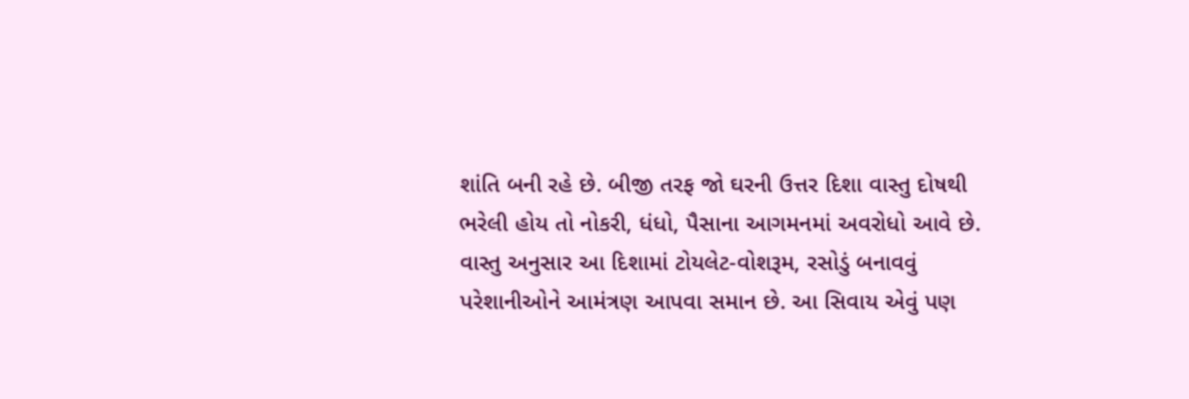શાંતિ બની રહે છે. બીજી તરફ જો ઘરની ઉત્તર દિશા વાસ્તુ દોષથી ભરેલી હોય તો નોકરી, ધંધો, પૈસાના આગમનમાં અવરોધો આવે છે. વાસ્તુ અનુસાર આ દિશામાં ટોયલેટ-વોશરૂમ, રસોડું બનાવવું પરેશાનીઓને આમંત્રણ આપવા સમાન છે. આ સિવાય એવું પણ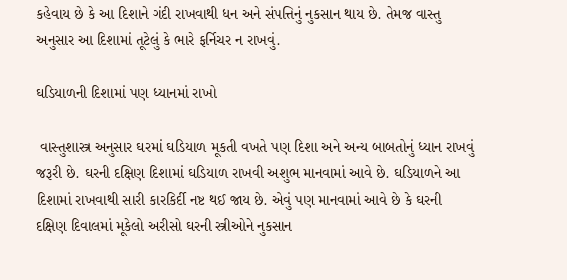કહેવાય છે કે આ દિશાને ગંદી રાખવાથી ધન અને સંપત્તિનું નુકસાન થાય છે. તેમજ વાસ્તુ અનુસાર આ દિશામાં તૂટેલું કે ભારે ફર્નિચર ન રાખવું.

ઘડિયાળની દિશામાં પણ ધ્યાનમાં રાખો

 વાસ્તુશાસ્ત્ર અનુસાર ઘરમાં ઘડિયાળ મૂકતી વખતે પણ દિશા અને અન્ય બાબતોનું ધ્યાન રાખવું જરૂરી છે. ઘરની દક્ષિણ દિશામાં ઘડિયાળ રાખવી અશુભ માનવામાં આવે છે. ઘડિયાળને આ દિશામાં રાખવાથી સારી કારકિર્દી નષ્ટ થઈ જાય છે. એવું પણ માનવામાં આવે છે કે ઘરની દક્ષિણ દિવાલમાં મૂકેલો અરીસો ઘરની સ્ત્રીઓને નુકસાન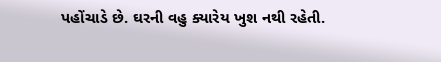પહોંચાડે છે. ઘરની વહુ ક્યારેય ખુશ નથી રહેતી.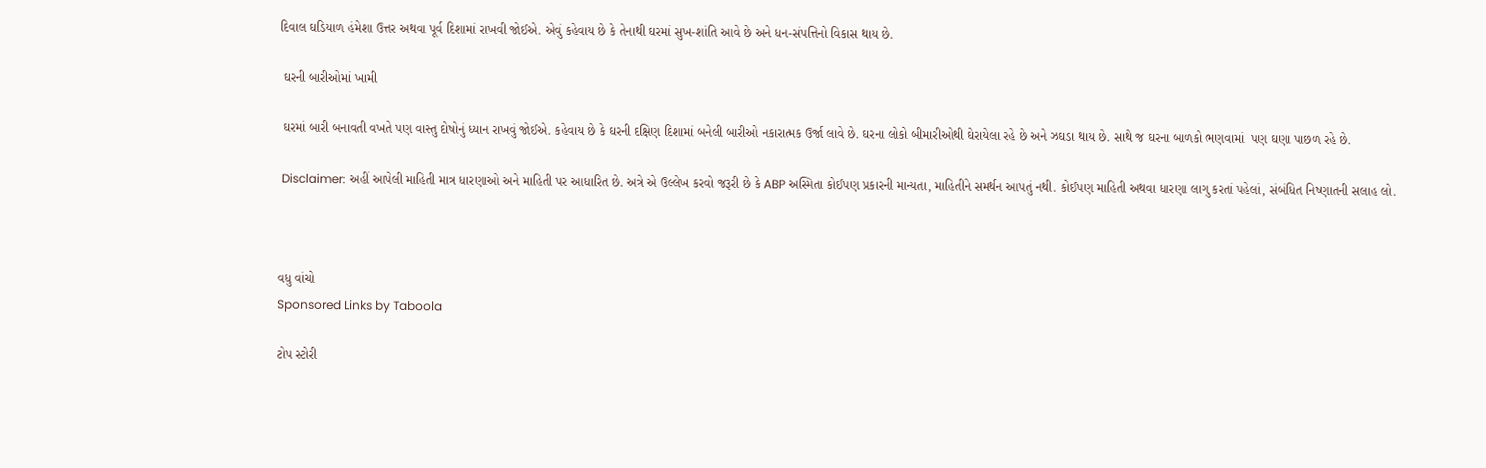દિવાલ ઘડિયાળ હંમેશા ઉત્તર અથવા પૂર્વ દિશામાં રાખવી જોઈએ. એવું કહેવાય છે કે તેનાથી ઘરમાં સુખ-શાંતિ આવે છે અને ધન-સંપત્તિનો વિકાસ થાય છે.

 ઘરની બારીઓમાં ખામી

 ઘરમાં બારી બનાવતી વખતે પણ વાસ્તુ દોષોનું ધ્યાન રાખવું જોઈએ. કહેવાય છે કે ઘરની દક્ષિણ દિશામાં બનેલી બારીઓ નકારાત્મક ઉર્જા લાવે છે. ઘરના લોકો બીમારીઓથી ઘેરાયેલા રહે છે અને ઝઘડા થાય છે. સાથે જ ઘરના બાળકો ભણવામાં  પણ ઘણા પાછળ રહે છે.

 Disclaimer: અહીં આપેલી માહિતી માત્ર ધારણાઓ અને માહિતી પર આધારિત છે. અત્રે એ ઉલ્લેખ કરવો જરૂરી છે કે ABP અસ્મિતા કોઈપણ પ્રકારની માન્યતા, માહિતીને સમર્થન આપતું નથી. કોઈપણ માહિતી અથવા ધારણા લાગુ કરતાં પહેલાં, સંબંધિત નિષ્ણાતની સલાહ લો.



વધુ વાંચો
Sponsored Links by Taboola

ટોપ સ્ટોરી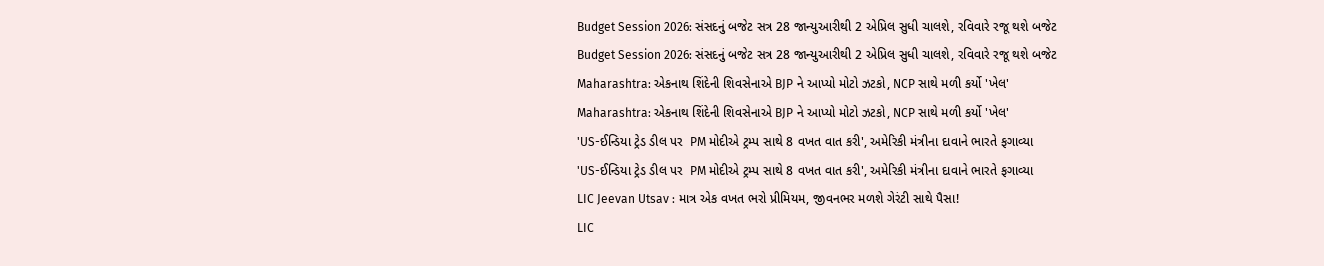Budget Session 2026: સંસદનું બજેટ સત્ર 28 જાન્યુઆરીથી 2 એપ્રિલ સુધી ચાલશે, રવિવારે રજૂ થશે બજેટ
Budget Session 2026: સંસદનું બજેટ સત્ર 28 જાન્યુઆરીથી 2 એપ્રિલ સુધી ચાલશે, રવિવારે રજૂ થશે બજેટ
Maharashtra: એકનાથ શિંદેની શિવસેનાએ BJP ને આપ્યો મોટો ઝટકો, NCP સાથે મળી કર્યો 'ખેલ'
Maharashtra: એકનાથ શિંદેની શિવસેનાએ BJP ને આપ્યો મોટો ઝટકો, NCP સાથે મળી કર્યો 'ખેલ'
'US-ઈન્ડિયા ટ્રેડ ડીલ પર  PM મોદીએ ટ્રમ્પ સાથે 8 વખત વાત કરી', અમેરિકી મંત્રીના દાવાને ભારતે ફગાવ્યા
'US-ઈન્ડિયા ટ્રેડ ડીલ પર  PM મોદીએ ટ્રમ્પ સાથે 8 વખત વાત કરી', અમેરિકી મંત્રીના દાવાને ભારતે ફગાવ્યા
LIC Jeevan Utsav : માત્ર એક વખત ભરો પ્રીમિયમ, જીવનભર મળશે ગેરંટી સાથે પૈસા!
LIC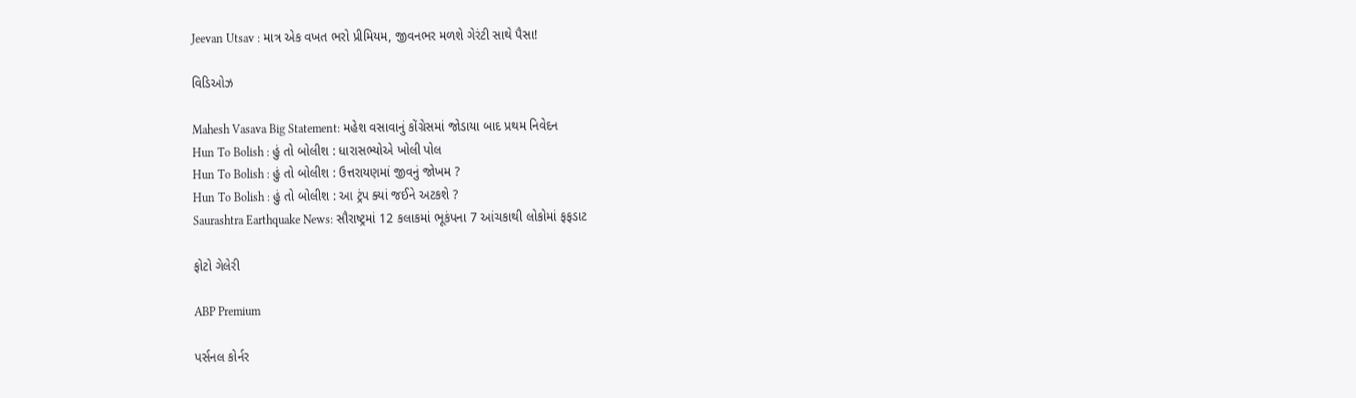Jeevan Utsav : માત્ર એક વખત ભરો પ્રીમિયમ, જીવનભર મળશે ગેરંટી સાથે પૈસા!

વિડિઓઝ

Mahesh Vasava Big Statement: મહેશ વસાવાનું કોંગ્રેસમાં જોડાયા બાદ પ્રથમ નિવેદન
Hun To Bolish : હું તો બોલીશ : ધારાસભ્યોએ ખોલી પોલ
Hun To Bolish : હું તો બોલીશ : ઉત્તરાયણમાં જીવનું જોખમ ?
Hun To Bolish : હું તો બોલીશ : આ ટ્રંપ ક્યાં જઈને અટકશે ?
Saurashtra Earthquake News: સૌરાષ્ટ્રમાં 12 કલાકમાં ભૂકંપના 7 આંચકાથી લોકોમાં ફફડાટ

ફોટો ગેલેરી

ABP Premium

પર્સનલ કોર્નર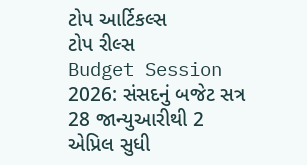ટોપ આર્ટિકલ્સ
ટોપ રીલ્સ
Budget Session 2026: સંસદનું બજેટ સત્ર 28 જાન્યુઆરીથી 2 એપ્રિલ સુધી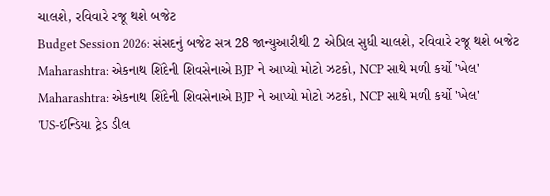ચાલશે, રવિવારે રજૂ થશે બજેટ
Budget Session 2026: સંસદનું બજેટ સત્ર 28 જાન્યુઆરીથી 2 એપ્રિલ સુધી ચાલશે, રવિવારે રજૂ થશે બજેટ
Maharashtra: એકનાથ શિંદેની શિવસેનાએ BJP ને આપ્યો મોટો ઝટકો, NCP સાથે મળી કર્યો 'ખેલ'
Maharashtra: એકનાથ શિંદેની શિવસેનાએ BJP ને આપ્યો મોટો ઝટકો, NCP સાથે મળી કર્યો 'ખેલ'
'US-ઈન્ડિયા ટ્રેડ ડીલ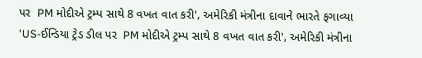પર  PM મોદીએ ટ્રમ્પ સાથે 8 વખત વાત કરી', અમેરિકી મંત્રીના દાવાને ભારતે ફગાવ્યા
'US-ઈન્ડિયા ટ્રેડ ડીલ પર  PM મોદીએ ટ્રમ્પ સાથે 8 વખત વાત કરી', અમેરિકી મંત્રીના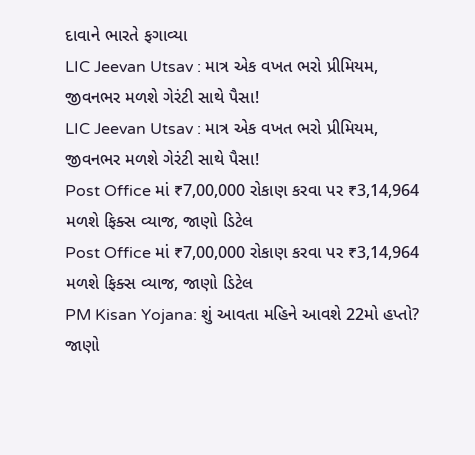દાવાને ભારતે ફગાવ્યા
LIC Jeevan Utsav : માત્ર એક વખત ભરો પ્રીમિયમ, જીવનભર મળશે ગેરંટી સાથે પૈસા!
LIC Jeevan Utsav : માત્ર એક વખત ભરો પ્રીમિયમ, જીવનભર મળશે ગેરંટી સાથે પૈસા!
Post Office માં ₹7,00,000 રોકાણ કરવા પર ₹3,14,964 મળશે ફિક્સ વ્યાજ, જાણો ડિટેલ
Post Office માં ₹7,00,000 રોકાણ કરવા પર ₹3,14,964 મળશે ફિક્સ વ્યાજ, જાણો ડિટેલ
PM Kisan Yojana: શું આવતા મહિને આવશે 22મો હપ્તો? જાણો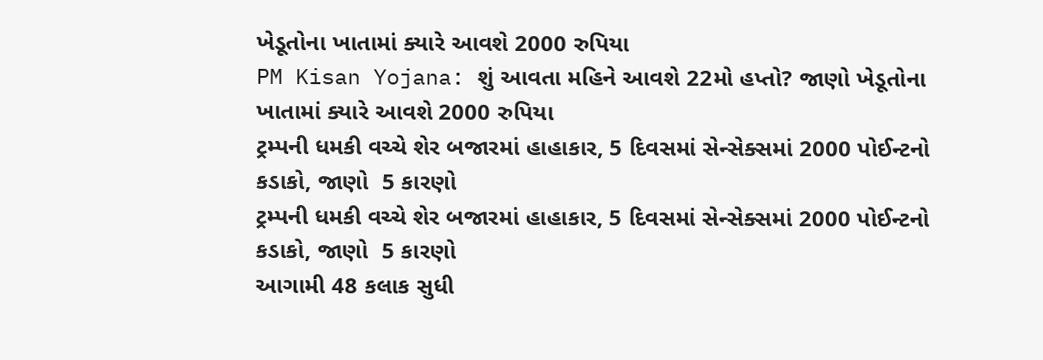ખેડૂતોના ખાતામાં ક્યારે આવશે 2000 રુપિયા
PM Kisan Yojana: શું આવતા મહિને આવશે 22મો હપ્તો? જાણો ખેડૂતોના ખાતામાં ક્યારે આવશે 2000 રુપિયા
ટ્રમ્પની ધમકી વચ્ચે શેર બજારમાં હાહાકાર, 5 દિવસમાં સેન્સેક્સમાં 2000 પોઈન્ટનો કડાકો, જાણો  5 કારણો
ટ્રમ્પની ધમકી વચ્ચે શેર બજારમાં હાહાકાર, 5 દિવસમાં સેન્સેક્સમાં 2000 પોઈન્ટનો કડાકો, જાણો  5 કારણો
આગામી 48 કલાક સુધી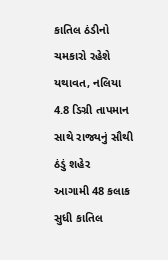કાતિલ ઠંડીનો ચમકારો રહેશે યથાવત, નલિયા 4.8 ડિગ્રી તાપમાન સાથે રાજ્યનું સૌથી ઠંડું શહેર
આગામી 48 કલાક સુધી કાતિલ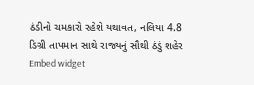ઠંડીનો ચમકારો રહેશે યથાવત, નલિયા 4.8 ડિગ્રી તાપમાન સાથે રાજ્યનું સૌથી ઠંડું શહેર
Embed widget